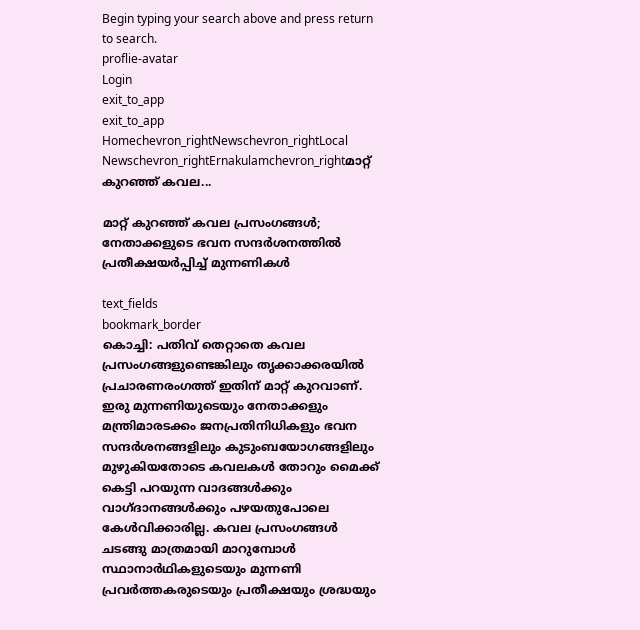Begin typing your search above and press return to search.
proflie-avatar
Login
exit_to_app
exit_to_app
Homechevron_rightNewschevron_rightLocal Newschevron_rightErnakulamchevron_rightമാറ്റ് കുറഞ്ഞ് കവല...

മാറ്റ് കുറഞ്ഞ് കവല പ്രസംഗങ്ങൾ; നേതാക്കളുടെ ഭവന സന്ദർശനത്തിൽ പ്രതീക്ഷയർപ്പിച്ച് മുന്നണികൾ

text_fields
bookmark_border
കൊച്ചി: പതിവ് തെറ്റാതെ കവല പ്രസംഗങ്ങളുണ്ടെങ്കിലും തൃക്കാക്കരയിൽ പ്രചാരണരംഗത്ത് ഇതിന് മാറ്റ് കുറവാണ്. ഇരു മുന്നണിയുടെയും നേതാക്കളും മന്ത്രിമാരടക്കം ജനപ്രതിനിധികളും ഭവന സന്ദർശനങ്ങളിലും കുടുംബയോഗങ്ങളിലും മുഴുകിയതോടെ കവലകൾ തോറും മൈക്ക് കെട്ടി പറയുന്ന വാദങ്ങൾക്കും വാഗ്ദാനങ്ങൾക്കും പഴയതുപോലെ കേൾവിക്കാരില്ല. കവല പ്രസംഗങ്ങൾ ചടങ്ങു മാത്രമായി മാറുമ്പോൾ സ്ഥാനാർഥികളുടെയും മുന്നണി പ്രവർത്തകരുടെയും പ്രതീക്ഷയും ശ്രദ്ധയും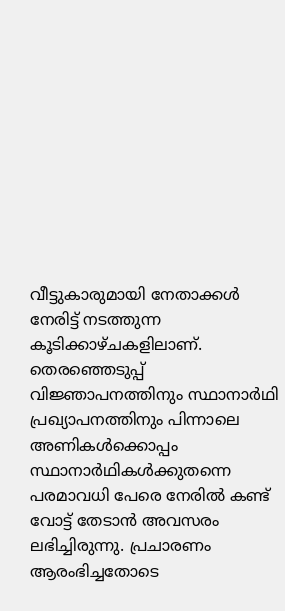വീട്ടുകാരുമായി നേതാക്കൾ നേരിട്ട് നടത്തുന്ന കൂടിക്കാഴ്ചകളിലാണ്. തെരഞ്ഞെടുപ്പ് വിജ്ഞാപനത്തിനും സ്ഥാനാർഥി പ്രഖ്യാപനത്തിനും പിന്നാലെ അണികൾക്കൊപ്പം സ്ഥാനാർഥികൾക്കുതന്നെ പരമാവധി പേരെ നേരിൽ കണ്ട് വോട്ട് തേടാൻ അവസരം ലഭിച്ചിരുന്നു. പ്രചാരണം ആരംഭിച്ചതോടെ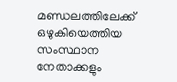മണ്ഡലത്തിലേക്ക് ഒഴുകിയെത്തിയ സംസ്ഥാന നേതാക്കളും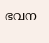ഭവന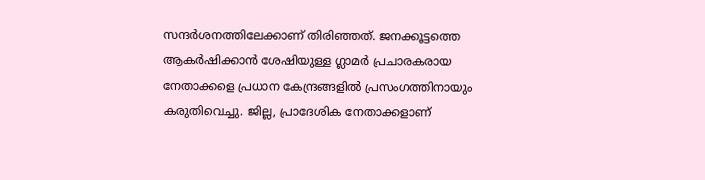സന്ദർശനത്തിലേക്കാണ് തിരിഞ്ഞത്. ജനക്കൂട്ടത്തെ ആകർഷിക്കാൻ ശേഷിയുള്ള ഗ്ലാമർ പ്രചാരകരായ നേതാക്കളെ പ്രധാന കേന്ദ്രങ്ങളിൽ പ്രസംഗത്തിനായും കരുതിവെച്ചു. ജില്ല, പ്രാദേശിക നേതാക്കളാണ്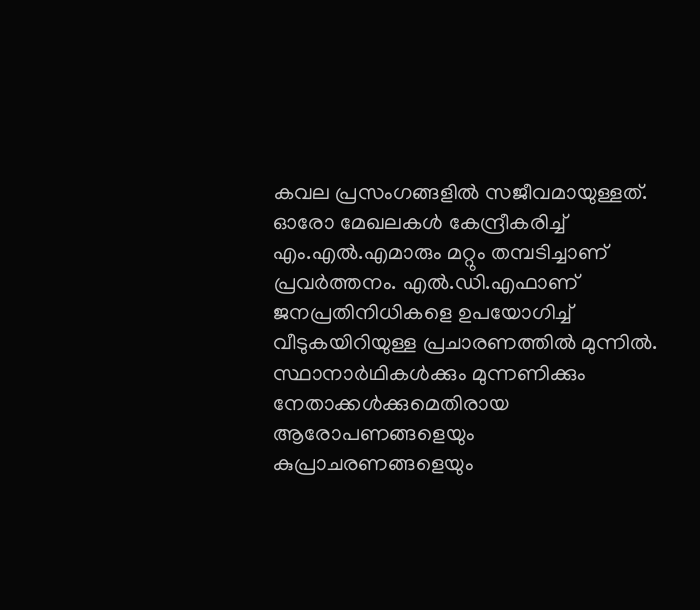കവല പ്രസംഗങ്ങളിൽ സജീവമായുള്ളത്. ഓരോ മേഖലകൾ കേന്ദ്രീകരിച്ച് എം.എൽ.എമാരും മറ്റും തമ്പടിച്ചാണ് പ്രവർത്തനം. എൽ.ഡി.എഫാണ് ജനപ്രതിനിധികളെ ഉപയോഗിച്ച് വീടുകയിറിയുള്ള പ്രചാരണത്തിൽ മുന്നിൽ. സ്ഥാനാർഥികൾക്കും മുന്നണിക്കും നേതാക്കൾക്കുമെതിരായ ആരോപണങ്ങളെയും കുപ്രാചരണങ്ങളെയും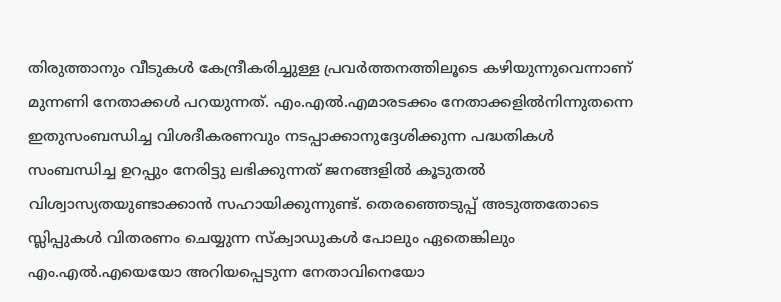തിരുത്താനും വീടുകൾ കേന്ദ്രീകരിച്ചുള്ള പ്രവർത്തനത്തിലൂടെ കഴിയുന്നുവെന്നാണ് മുന്നണി നേതാക്കൾ പറയുന്നത്. എം.എൽ.എമാരടക്കം നേതാക്കളിൽനിന്നുതന്നെ ഇതുസംബന്ധിച്ച വിശദീകരണവും നടപ്പാക്കാനുദ്ദേശിക്കുന്ന പദ്ധതികൾ സംബന്ധിച്ച ഉറപ്പും നേരിട്ടു ലഭിക്കുന്നത് ജനങ്ങളിൽ കൂടുതൽ വിശ്വാസ്യതയുണ്ടാക്കാൻ സഹായിക്കുന്നുണ്ട്. തെരഞ്ഞെടുപ്പ് അടുത്തതോടെ സ്ലിപ്പുകൾ വിതരണം ചെയ്യുന്ന സ്ക്വാഡുകൾ പോലും ഏതെങ്കിലും എം.എൽ.എയെയോ അറിയപ്പെടുന്ന നേതാവിനെയോ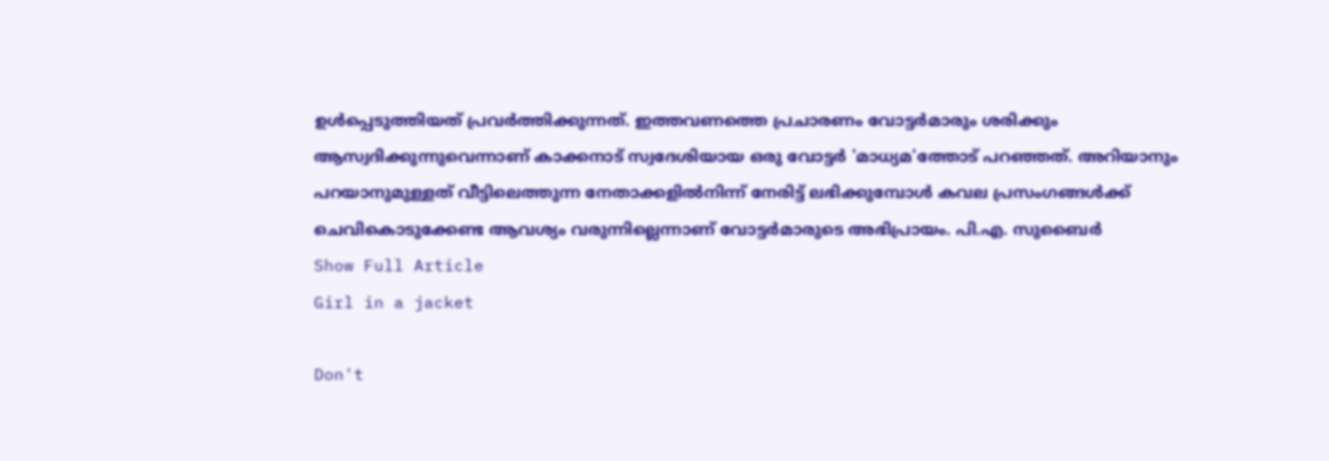ഉൾപ്പെടുത്തിയത് പ്രവർത്തിക്കുന്നത്. ഇത്തവണത്തെ പ്രചാരണം വോട്ടർമാരും ശരിക്കും ആസ്വദിക്കുന്നുവെന്നാണ് കാക്കനാട് സ്വദേശിയായ ഒരു വോട്ടർ 'മാധ്യമ'ത്തോട് പറഞ്ഞത്. അറിയാനും പറയാനുമുള്ളത് വീട്ടിലെത്തുന്ന നേതാക്കളിൽനിന്ന് നേരിട്ട് ലഭിക്കുമ്പോൾ കവല പ്രസംഗങ്ങൾക്ക് ചെവികൊടുക്കേണ്ട ആവശ്യം വരുന്നില്ലെന്നാണ് വോട്ടർമാരുടെ അഭിപ്രായം. പി.എ. സുബൈർ
Show Full Article
Girl in a jacket

Don't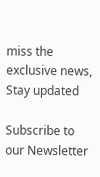miss the exclusive news, Stay updated

Subscribe to our Newsletter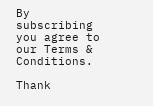By subscribing you agree to our Terms & Conditions.

Thank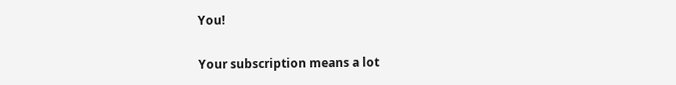You!

Your subscription means a lot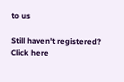to us

Still haven't registered? Click here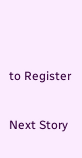to Register

Next Story